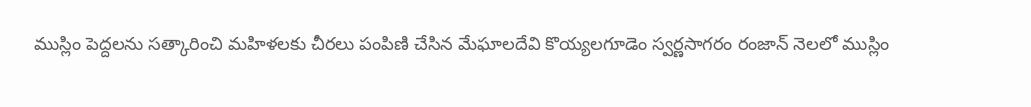ముస్లిం పెద్దలను సత్కారించి మహిళలకు చీరలు పంపిణి చేసిన మేఘాలదేవి కొయ్యలగూడెం స్వర్ణసాగరం రంజాన్ నెలలో ముస్లిం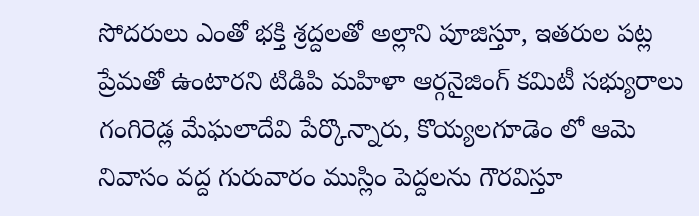సోదరులు ఎంతో భక్తి శ్రద్దలతో అల్లాని పూజిస్తూ, ఇతరుల పట్ల ప్రేమతో ఉంటారని టిడిపి మహిళా ఆర్గనైజింగ్ కమిటీ సభ్యురాలు గంగిరెడ్ల మేఘలాదేవి పేర్కొన్నారు, కొయ్యలగూడెం లో ఆమె నివాసం వద్ద గురువారం ముస్లిం పెద్దలను గౌరవిస్తూ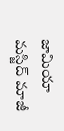జామియా మస్జిద్ మాజీ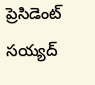ప్రెసిడెంట్ సయ్యద్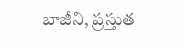బాజీని, ప్రస్తుత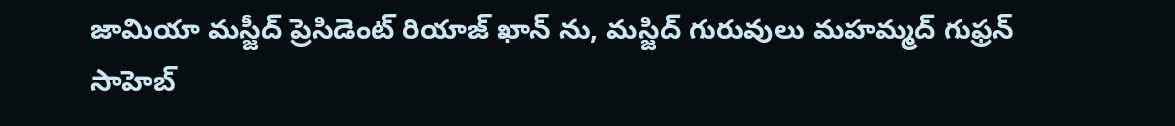జామియా మస్జీద్ ప్రెసిడెంట్ రియాజ్ ఖాన్ ను, మస్జిద్ గురువులు మహమ్మద్ గుఫ్రన్ సాహెబ్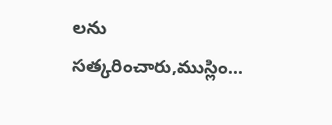లను సత్కరించారు,ముస్లిం...